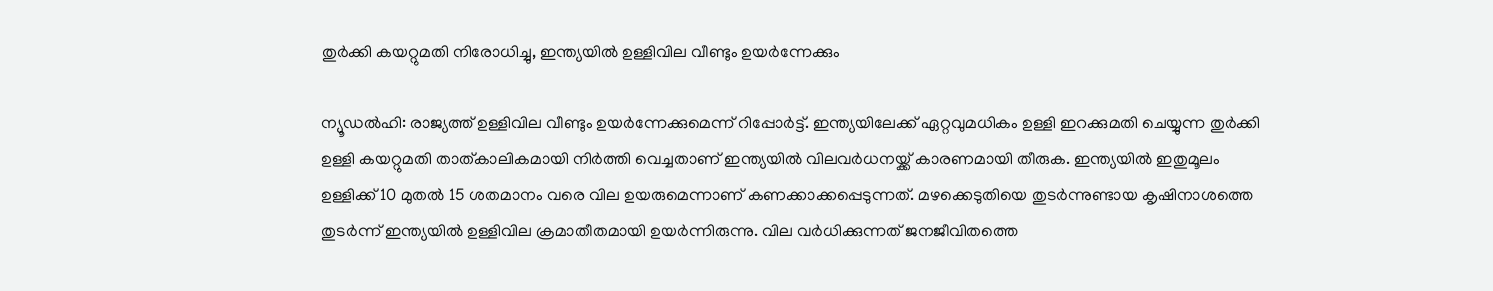തുര്‍ക്കി കയറ്റുമതി നിരോധിച്ചു, ഇന്ത്യയില്‍ ഉള്ളിവില വീണ്ടും ഉയര്‍ന്നേക്കും

ന്യൂഡൽഹി: രാജ്യത്ത് ഉള്ളിവില വീണ്ടും ഉയർന്നേക്കുമെന്ന് റിപ്പോർട്ട്. ഇന്ത്യയിലേക്ക് ഏറ്റവുമധികം ഉള്ളി ഇറക്കുമതി ചെയ്യുന്ന തുർക്കി ഉള്ളി കയറ്റുമതി താത്കാലികമായി നിർത്തി വെച്ചതാണ് ഇന്ത്യയിൽ വിലവർധനയ്ക്ക് കാരണമായി തീരുക. ഇന്ത്യയിൽ ഇതുമൂലം ഉള്ളിക്ക് 10 മുതൽ 15 ശതമാനം വരെ വില ഉയരുമെന്നാണ് കണക്കാക്കപ്പെടുന്നത്. മഴക്കെടുതിയെ തുടർന്നുണ്ടായ കൃഷിനാശത്തെ തുടർന്ന് ഇന്ത്യയിൽ ഉള്ളിവില ക്രമാതീതമായി ഉയർന്നിരുന്നു. വില വർധിക്കുന്നത് ജനജീവിതത്തെ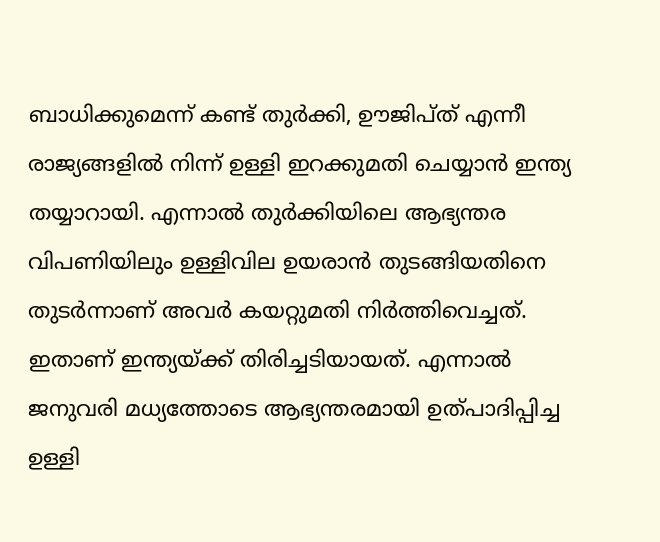ബാധിക്കുമെന്ന് കണ്ട് തുർക്കി, ഊജിപ്ത് എന്നീ രാജ്യങ്ങളിൽ നിന്ന് ഉള്ളി ഇറക്കുമതി ചെയ്യാൻ ഇന്ത്യ തയ്യാറായി. എന്നാൽ തുർക്കിയിലെ ആഭ്യന്തര വിപണിയിലും ഉള്ളിവില ഉയരാൻ തുടങ്ങിയതിനെ തുടർന്നാണ് അവർ കയറ്റുമതി നിർത്തിവെച്ചത്. ഇതാണ് ഇന്ത്യയ്ക്ക് തിരിച്ചടിയായത്. എന്നാൽ ജനുവരി മധ്യത്തോടെ ആഭ്യന്തരമായി ഉത്പാദിപ്പിച്ച ഉള്ളി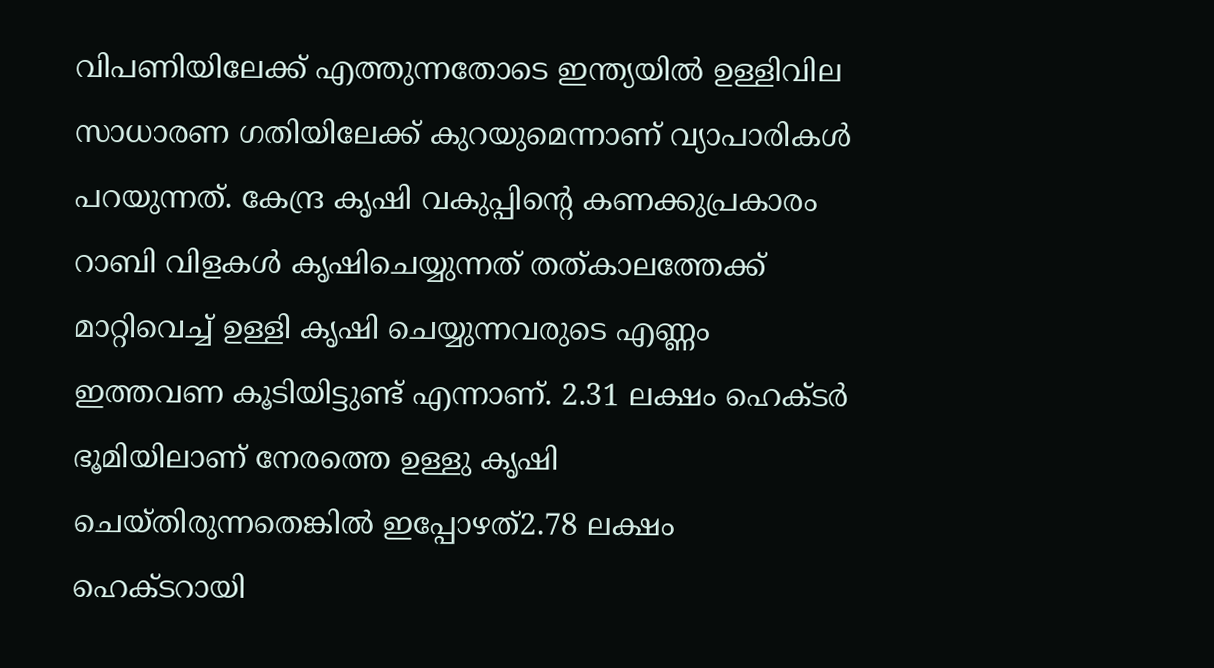വിപണിയിലേക്ക് എത്തുന്നതോടെ ഇന്ത്യയിൽ ഉള്ളിവില സാധാരണ ഗതിയിലേക്ക് കുറയുമെന്നാണ് വ്യാപാരികൾ പറയുന്നത്. കേന്ദ്ര കൃഷി വകുപ്പിന്റെ കണക്കുപ്രകാരം റാബി വിളകൾ കൃഷിചെയ്യുന്നത് തത്കാലത്തേക്ക് മാറ്റിവെച്ച് ഉള്ളി കൃഷി ചെയ്യുന്നവരുടെ എണ്ണം ഇത്തവണ കൂടിയിട്ടുണ്ട് എന്നാണ്. 2.31 ലക്ഷം ഹെക്ടർ ഭൂമിയിലാണ് നേരത്തെ ഉള്ളു കൃഷി ചെയ്തിരുന്നതെങ്കിൽ ഇപ്പോഴത്2.78 ലക്ഷം ഹെക്ടറായി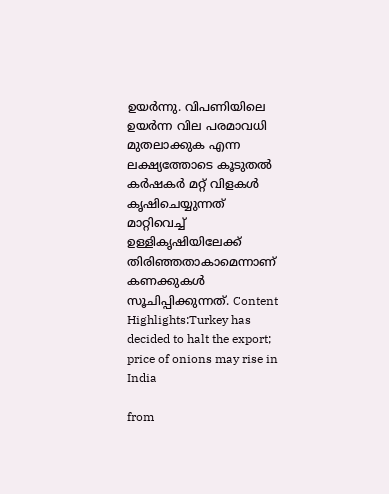ഉയർന്നു. വിപണിയിലെ ഉയർന്ന വില പരമാവധി മുതലാക്കുക എന്ന ലക്ഷ്യത്തോടെ കൂടുതൽ കർഷകർ മറ്റ് വിളകൾ കൃഷിചെയ്യുന്നത് മാറ്റിവെച്ച് ഉള്ളികൃഷിയിലേക്ക് തിരിഞ്ഞതാകാമെന്നാണ് കണക്കുകൾ സൂചിപ്പിക്കുന്നത്. Content Highlights:Turkey has decided to halt the export; price of onions may rise in India

from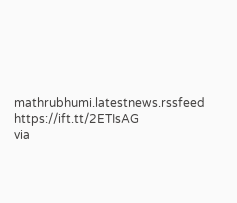mathrubhumi.latestnews.rssfeed https://ift.tt/2ETIsAG
via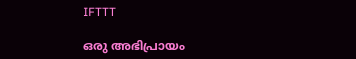IFTTT

ഒരു അഭിപ്രായം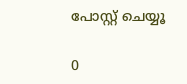പോസ്റ്റ് ചെയ്യൂ

0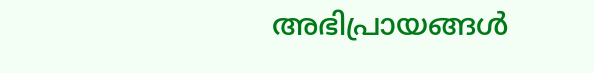അഭിപ്രായങ്ങള്‍